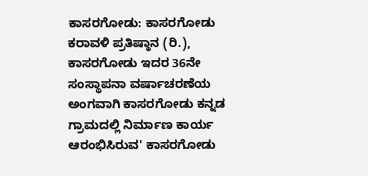ಕಾಸರಗೋಡು: ಕಾಸರಗೋಡು ಕರಾವಳಿ ಪ್ರತಿಷ್ಠಾನ (ರಿ.), ಕಾಸರಗೋಡು ಇದರ 36ನೇ ಸಂಸ್ಥಾಪನಾ ವರ್ಷಾಚರಣೆಯ ಅಂಗವಾಗಿ ಕಾಸರಗೋಡು ಕನ್ನಡ ಗ್ರಾಮದಲ್ಲಿ ನಿರ್ಮಾಣ ಕಾರ್ಯ ಆರಂಭಿಸಿರುವ' ಕಾಸರಗೋಡು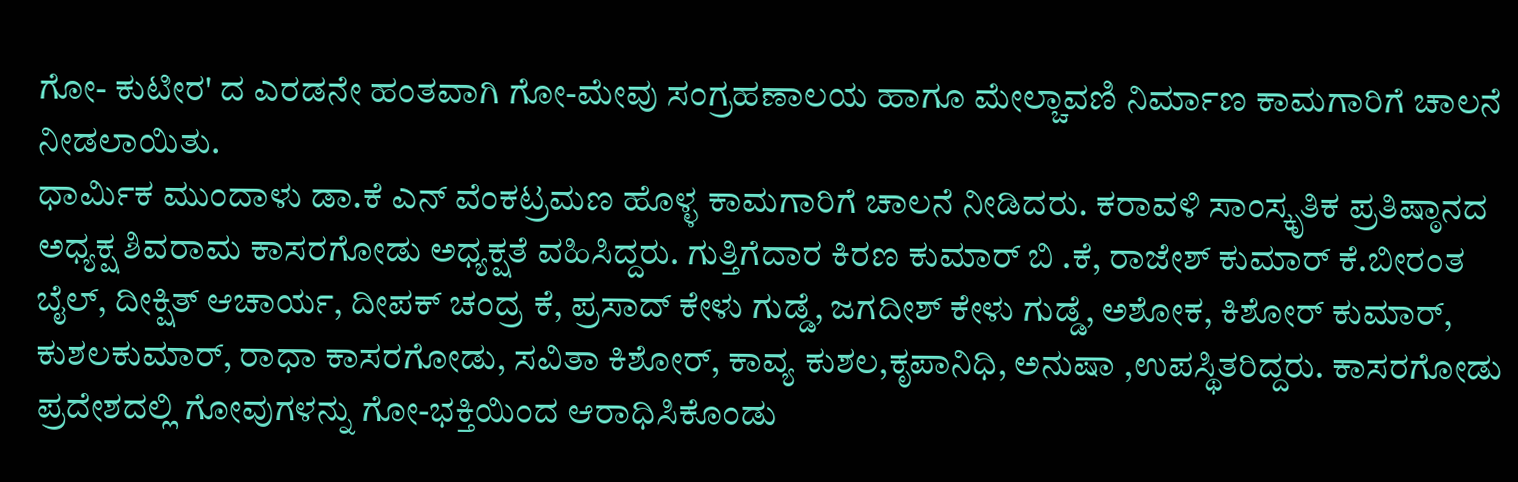ಗೋ- ಕುಟೀರ' ದ ಎರಡನೇ ಹಂತವಾಗಿ ಗೋ-ಮೇವು ಸಂಗ್ರಹಣಾಲಯ ಹಾಗೂ ಮೇಲ್ಚಾವಣಿ ನಿರ್ಮಾಣ ಕಾಮಗಾರಿಗೆ ಚಾಲನೆ ನೀಡಲಾಯಿತು.
ಧಾರ್ಮಿಕ ಮುಂದಾಳು ಡಾ.ಕೆ ಎನ್ ವೆಂಕಟ್ರಮಣ ಹೊಳ್ಳ ಕಾಮಗಾರಿಗೆ ಚಾಲನೆ ನೀಡಿದರು. ಕರಾವಳಿ ಸಾಂಸ್ಕೃತಿಕ ಪ್ರತಿಷ್ಠಾನದ ಅಧ್ಯಕ್ಷ ಶಿವರಾಮ ಕಾಸರಗೋಡು ಅಧ್ಯಕ್ಷತೆ ವಹಿಸಿದ್ದರು. ಗುತ್ತಿಗೆದಾರ ಕಿರಣ ಕುಮಾರ್ ಬಿ .ಕೆ, ರಾಜೇಶ್ ಕುಮಾರ್ ಕೆ.ಬೀರಂತ ಬೈಲ್, ದೀಕ್ಷಿತ್ ಆಚಾರ್ಯ, ದೀಪಕ್ ಚಂದ್ರ ಕೆ, ಪ್ರಸಾದ್ ಕೇಳು ಗುಡ್ಡೆ, ಜಗದೀಶ್ ಕೇಳು ಗುಡ್ಡೆ, ಅಶೋಕ, ಕಿಶೋರ್ ಕುಮಾರ್, ಕುಶಲಕುಮಾರ್, ರಾಧಾ ಕಾಸರಗೋಡು, ಸವಿತಾ ಕಿಶೋರ್, ಕಾವ್ಯ ಕುಶಲ,ಕೃಪಾನಿಧಿ, ಅನುಷಾ ,ಉಪಸ್ಥಿತರಿದ್ದರು. ಕಾಸರಗೋಡು ಪ್ರದೇಶದಲ್ಲಿ ಗೋವುಗಳನ್ನು ಗೋ-ಭಕ್ತಿಯಿಂದ ಆರಾಧಿಸಿಕೊಂಡು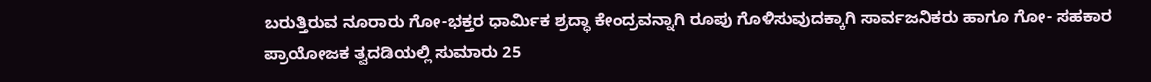ಬರುತ್ತಿರುವ ನೂರಾರು ಗೋ-ಭಕ್ತರ ಧಾರ್ಮಿಕ ಶ್ರದ್ಧಾ ಕೇಂದ್ರವನ್ನಾಗಿ ರೂಪು ಗೊಳಿಸುವುದಕ್ಕಾಗಿ ಸಾರ್ವಜನಿಕರು ಹಾಗೂ ಗೋ- ಸಹಕಾರ ಪ್ರಾಯೋಜಕ ತ್ವದಡಿಯಲ್ಲಿ ಸುಮಾರು 25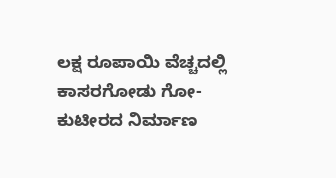ಲಕ್ಷ ರೂಪಾಯಿ ವೆಚ್ಚದಲ್ಲಿ ಕಾಸರಗೋಡು ಗೋ- ಕುಟೀರದ ನಿರ್ಮಾಣ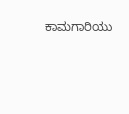ಕಾಮಗಾರಿಯು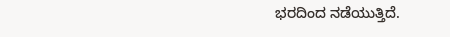ಭರದಿಂದ ನಡೆಯುತ್ತಿದೆ.